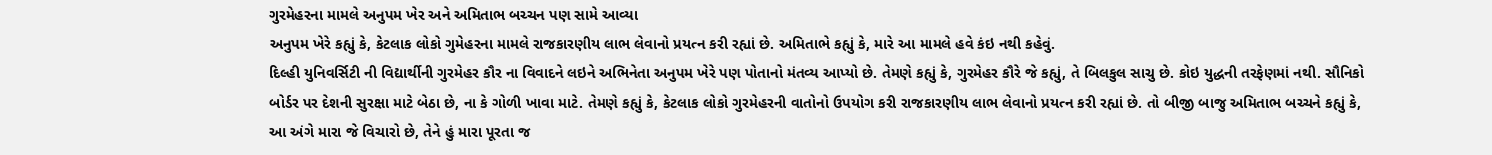ગુરમેહરના મામલે અનુપમ ખેર અને અમિતાભ બચ્ચન પણ સામે આવ્યા
અનુપમ ખેરે કહ્યું કે, કેટલાક લોકો ગુમેહરના મામલે રાજકારણીય લાભ લેવાનો પ્રયત્ન કરી રહ્યાં છે. અમિતાભે કહ્યું કે, મારે આ મામલે હવે કંઇ નથી કહેવું.
દિલ્હી યુનિવર્સિટી ની વિદ્યાર્થીની ગુરમેહર કૌર ના વિવાદને લઇને અભિનેતા અનુપમ ખેરે પણ પોતાનો મંતવ્ય આપ્યો છે. તેમણે કહ્યું કે, ગુરમેહર કૌરે જે કહ્યું, તે બિલકુલ સાચુ છે. કોઇ યુદ્ધની તરફેણમાં નથી. સૌનિકો બોર્ડર પર દેશની સુરક્ષા માટે બેઠા છે, ના કે ગોળી ખાવા માટે. તેમણે કહ્યું કે, કેટલાક લોકો ગુરમેહરની વાતોનો ઉપયોગ કરી રાજકારણીય લાભ લેવાનો પ્રયત્ન કરી રહ્યાં છે. તો બીજી બાજુ અમિતાભ બચ્ચને કહ્યું કે, આ અંગે મારા જે વિચારો છે, તેને હું મારા પૂરતા જ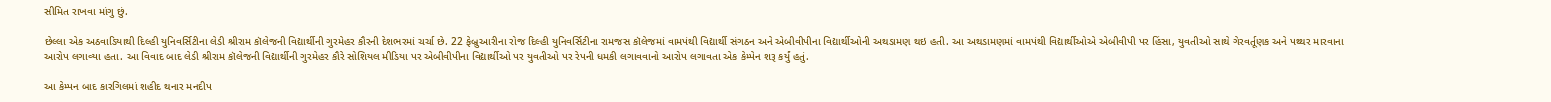સીમિત રાખવા માંગુ છું.

છેલ્લા એક અઠવાડિયાથી દિલ્હી યુનિવર્સિટીના લેડી શ્રીરામ કૉલેજની વિદ્યાર્થીની ગુરમેહર કૌરની દેશભરમાં ચર્ચા છે. 22 ફેબ્રુઆરીના રોજ દિલ્હી યુનિવર્સિટીના રામજસ કૉલેજમાં વામપંથી વિદ્યાર્થી સંગઠન અને એબીવીપીના વિદ્યાર્થીઓની અથડામણ થઇ હતી. આ અથડામણમાં વામપંથી વિદ્યાર્થીઓએ એબીવીપી પર હિંસા, યુવતીઓ સાથે ગેરવર્તૂણક અને પથ્થર મારવાના આરોપ લગાવ્યા હતા. આ વિવાદ બાદ લેડી શ્રીરામ કૉલેજની વિદ્યાર્થીની ગુરમેહર કૌરે સોશિયલ મીડિયા પર એબીવીપીના વિદ્યાર્થીઓ પર યુવતીઓ પર રેપની ધમકી લગાવવાનો આરોપ લગાવતા એક કેમ્પેન શરૂ કર્યું હતું.

આ કેમ્પન બાદ કારગિલમાં શહીદ થનાર મનદીપ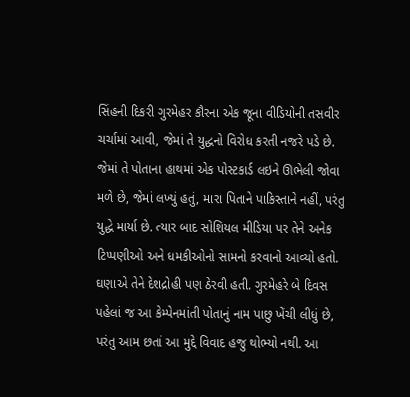સિંહની દિકરી ગુરમેહર કૌરના એક જૂના વીડિયોની તસવીર ચર્ચામાં આવી, જેમાં તે યુદ્ધનો વિરોધ કરતી નજરે પડે છે. જેમાં તે પોતાના હાથમાં એક પોસ્ટકાર્ડ લઇને ઊભેલી જોવા મળે છે, જેમાં લખ્યું હતું, મારા પિતાને પાકિસ્તાને નહીં, પરંતુ યુદ્ધે માર્યા છે. ત્યાર બાદ સોશિયલ મીડિયા પર તેને અનેક ટિપ્પણીઓ અને ધમકીઓનો સામનો કરવાનો આવ્યો હતો. ઘણાએ તેને દેશદ્રોહી પણ ઠેરવી હતી. ગુરમેહરે બે દિવસ પહેલાં જ આ કેમ્પેનમાંતી પોતાનું નામ પાછુ ખેંચી લીધું છે, પરંતુ આમ છતાં આ મુદ્દે વિવાદ હજુ થોભ્યો નથી. આ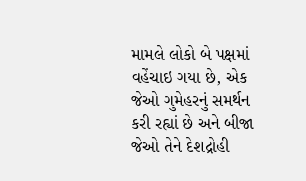મામલે લોકો બે પક્ષમાં વહેંચાઇ ગયા છે, એક જેઓ ગુમેહરનું સમર્થન કરી રહ્યાં છે અને બીજા જેઓ તેને દેશદ્રોહી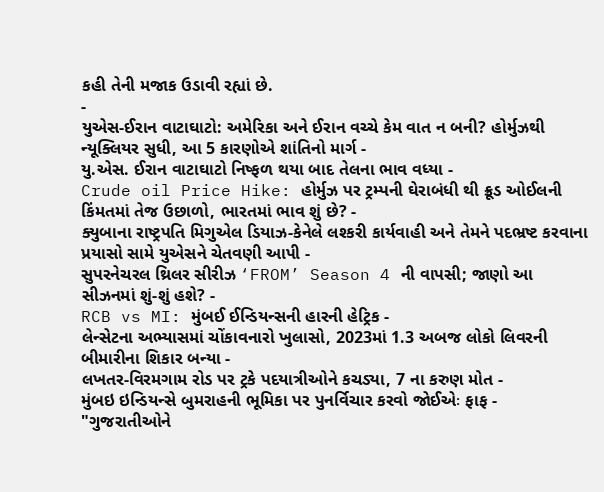કહી તેની મજાક ઉડાવી રહ્યાં છે.
-
યુએસ-ઈરાન વાટાઘાટો: અમેરિકા અને ઈરાન વચ્ચે કેમ વાત ન બની? હોર્મુઝથી ન્યૂક્લિયર સુધી, આ 5 કારણોએ શાંતિનો માર્ગ -
યુ.એસ. ઈરાન વાટાઘાટો નિષ્ફળ થયા બાદ તેલના ભાવ વધ્યા -
Crude oil Price Hike: હોર્મુઝ પર ટ્રમ્પની ઘેરાબંધી થી ક્રૂડ ઓઈલની કિંમતમાં તેજ ઉછાળો, ભારતમાં ભાવ શું છે? -
ક્યુબાના રાષ્ટ્રપતિ મિગુએલ ડિયાઝ-કેનેલે લશ્કરી કાર્યવાહી અને તેમને પદભ્રષ્ટ કરવાના પ્રયાસો સામે યુએસને ચેતવણી આપી -
સુપરનેચરલ થ્રિલર સીરીઝ ‘FROM’ Season 4 ની વાપસી; જાણો આ સીઝનમાં શું-શું હશે? -
RCB vs MI: મુંબઈ ઈન્ડિયન્સની હારની હેટ્રિક -
લેન્સેટના અભ્યાસમાં ચોંકાવનારો ખુલાસો, 2023માં 1.3 અબજ લોકો લિવરની બીમારીના શિકાર બન્યા -
લખતર-વિરમગામ રોડ પર ટ્રકે પદયાત્રીઓને કચડ્યા, 7 ના કરુણ મોત -
મુંબઇ ઇન્ડિયન્સે બુમરાહની ભૂમિકા પર પુનર્વિચાર કરવો જોઈએઃ ફાફ -
"ગુજરાતીઓને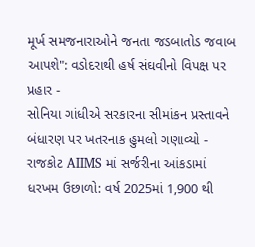મૂર્ખ સમજનારાઓને જનતા જડબાતોડ જવાબ આપશે": વડોદરાથી હર્ષ સંઘવીનો વિપક્ષ પર પ્રહાર -
સોનિયા ગાંધીએ સરકારના સીમાંકન પ્રસ્તાવને બંધારણ પર ખતરનાક હુમલો ગણાવ્યો -
રાજકોટ AIIMS માં સર્જરીના આંકડામાં ધરખમ ઉછાળો: વર્ષ 2025માં 1,900 થી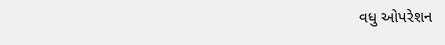વધુ ઓપરેશન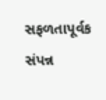સફળતાપૂર્વક સંપન્ન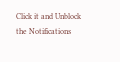Click it and Unblock the Notifications